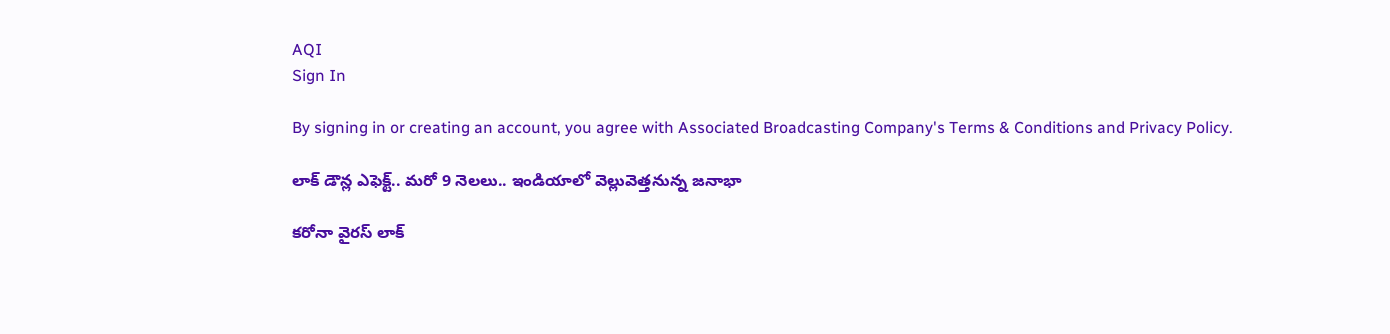AQI
Sign In

By signing in or creating an account, you agree with Associated Broadcasting Company's Terms & Conditions and Privacy Policy.

లాక్ డౌన్ల ఎఫెక్ట్.. మరో 9 నెలలు.. ఇండియాలో వెల్లువెత్తనున్న జనాభా

కరోనా వైరస్ లాక్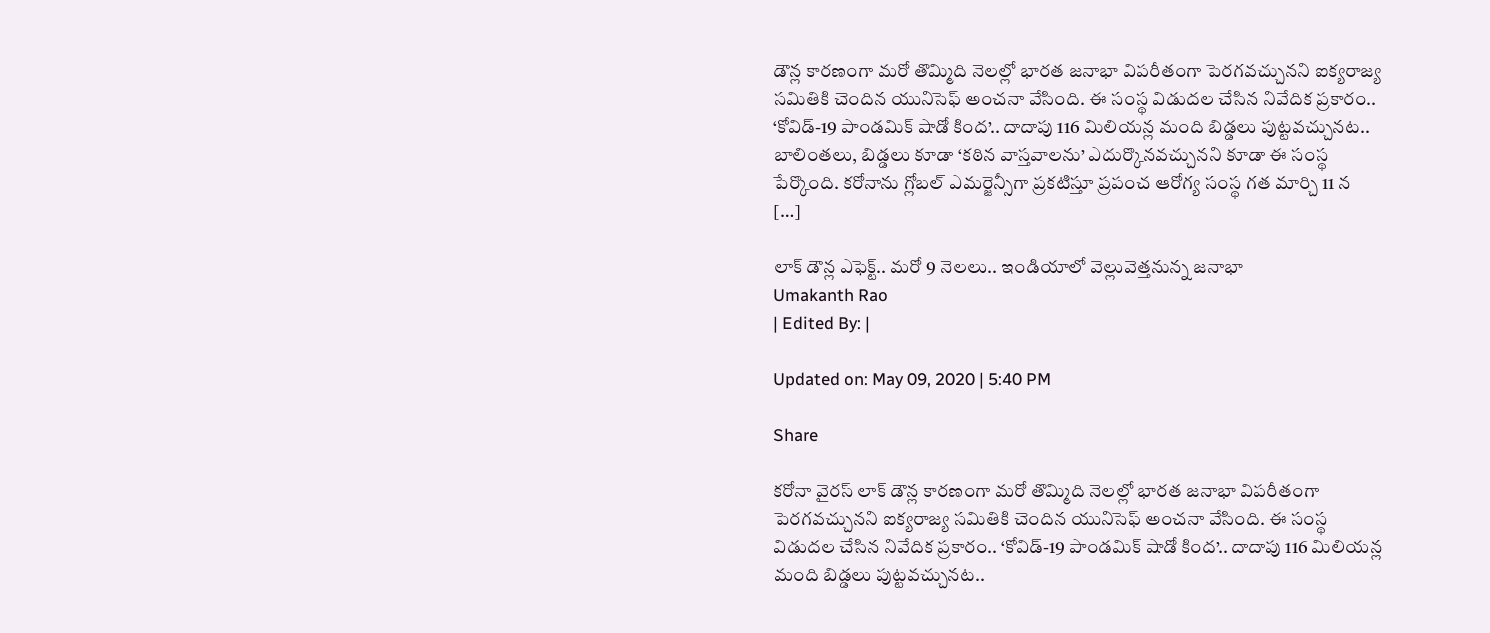డౌన్ల కారణంగా మరో తొమ్మిది నెలల్లో భారత జనాభా విపరీతంగా పెరగవచ్చునని ఐక్యరాజ్య సమితికి చెందిన యునిసెఫ్ అంచనా వేసింది. ఈ సంస్థ విడుదల చేసిన నివేదిక ప్రకారం.. ‘కోవిడ్-19 పాండమిక్ షాడో కింద’.. దాదాపు 116 మిలియన్ల మంది బిడ్డలు పుట్టవచ్చునట.. బాలింతలు, బిడ్డలు కూడా ‘కఠిన వాస్తవాలను’ ఎదుర్కొనవచ్చునని కూడా ఈ సంస్థ పేర్కొంది. కరోనాను గ్లోబల్ ఎమర్జెన్సీగా ప్రకటిస్తూ ప్రపంచ ఆరోగ్య సంస్థ గత మార్చి 11 న […]

లాక్ డౌన్ల ఎఫెక్ట్.. మరో 9 నెలలు.. ఇండియాలో వెల్లువెత్తనున్న జనాభా
Umakanth Rao
| Edited By: |

Updated on: May 09, 2020 | 5:40 PM

Share

కరోనా వైరస్ లాక్ డౌన్ల కారణంగా మరో తొమ్మిది నెలల్లో భారత జనాభా విపరీతంగా పెరగవచ్చునని ఐక్యరాజ్య సమితికి చెందిన యునిసెఫ్ అంచనా వేసింది. ఈ సంస్థ విడుదల చేసిన నివేదిక ప్రకారం.. ‘కోవిడ్-19 పాండమిక్ షాడో కింద’.. దాదాపు 116 మిలియన్ల మంది బిడ్డలు పుట్టవచ్చునట..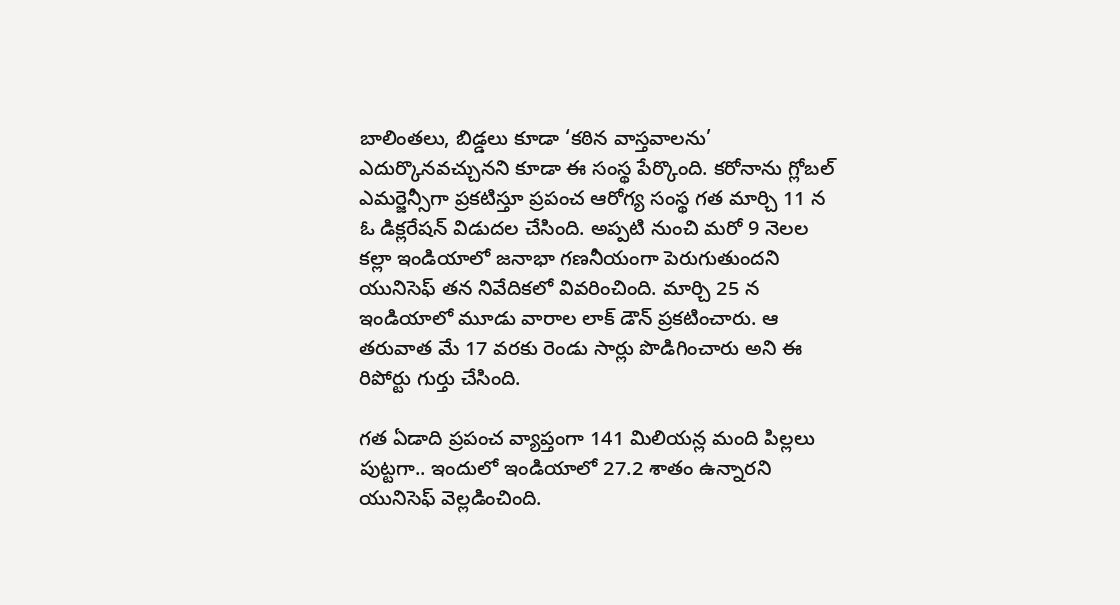బాలింతలు, బిడ్డలు కూడా ‘కఠిన వాస్తవాలను’ ఎదుర్కొనవచ్చునని కూడా ఈ సంస్థ పేర్కొంది. కరోనాను గ్లోబల్ ఎమర్జెన్సీగా ప్రకటిస్తూ ప్రపంచ ఆరోగ్య సంస్థ గత మార్చి 11 న ఓ డిక్లరేషన్ విడుదల చేసింది. అప్పటి నుంచి మరో 9 నెలల కల్లా ఇండియాలో జనాభా గణనీయంగా పెరుగుతుందని  యునిసెఫ్ తన నివేదికలో వివరించింది. మార్చి 25 న ఇండియాలో మూడు వారాల లాక్ డౌన్ ప్రకటించారు. ఆ తరువాత మే 17 వరకు రెండు సార్లు పొడిగించారు అని ఈ రిపోర్టు గుర్తు చేసింది.

గత ఏడాది ప్రపంచ వ్యాప్తంగా 141 మిలియన్ల మంది పిల్లలు పుట్టగా.. ఇందులో ఇండియాలో 27.2 శాతం ఉన్నారని యునిసెఫ్ వెల్లడించింది.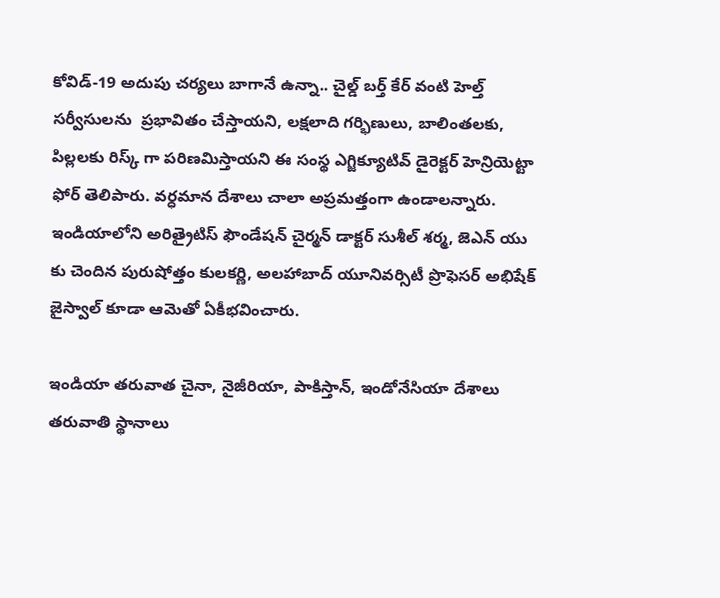కోవిడ్-19 అదుపు చర్యలు బాగానే ఉన్నా.. చైల్డ్ బర్త్ కేర్ వంటి హెల్త్ సర్వీసులను  ప్రభావితం చేస్తాయని, లక్షలాది గర్భిణులు, బాలింతలకు, పిల్లలకు రిస్క్ గా పరిణమిస్తాయని ఈ సంస్థ ఎగ్జిక్యూటివ్ డైరెక్టర్ హెన్రియెట్టా ఫోర్ తెలిపారు. వర్ధమాన దేశాలు చాలా అప్రమత్తంగా ఉండాలన్నారు. ఇండియాలోని అరిత్రైటిస్ ఫౌండేషన్ చైర్మన్ డాక్టర్ సుశీల్ శర్మ, జెఎన్ యు కు చెందిన పురుషోత్తం కులకర్ణి, అలహాబాద్ యూనివర్సిటీ ప్రొఫెసర్ అభిషేక్ జైస్వాల్ కూడా ఆమెతో ఏకీభవించారు.

ఇండియా తరువాత చైనా, నైజీరియా, పాకిస్తాన్, ఇండోనేసియా దేశాలు తరువాతి స్థానాలు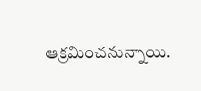ఆక్రమించనున్నాయి.